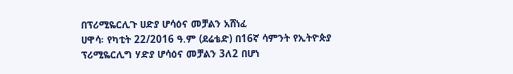በፕሪሚዬርሊጉ ሀድያ ሆሳዕና መቻልን አሸነፈ
ሀዋሳ፡ የካቲት 22/2016 ዓ.ም (ደሬቴድ) በ16ኛ ሳምንት የኢትዮጵያ ፕሪሚዬርሊግ ሃድያ ሆሳዕና መቻልን 3ለ2 በሆነ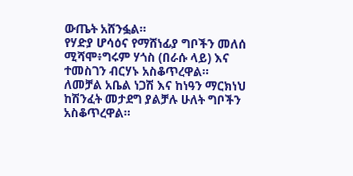ውጤት አሸንፏል።
የሃድያ ሆሳዕና የማሸነፊያ ግቦችን መለሰ ሚሻሞ፥ግሩም ሃጎስ (በራሱ ላይ) እና ተመስገን ብርሃኑ አስቆጥረዋል።
ለመቻል አቤል ነጋሽ እና ከነዓን ማርክነህ ከሽንፈት መታደግ ያልቻሉ ሁለት ግቦችን አስቆጥረዋል።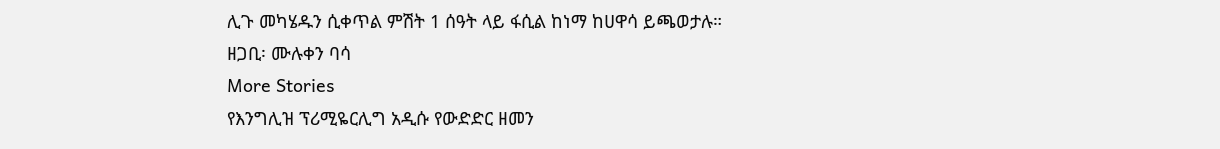ሊጉ መካሄዱን ሲቀጥል ምሽት 1 ሰዓት ላይ ፋሲል ከነማ ከሀዋሳ ይጫወታሉ።
ዘጋቢ፡ ሙሉቀን ባሳ
More Stories
የእንግሊዝ ፕሪሚዬርሊግ አዲሱ የውድድር ዘመን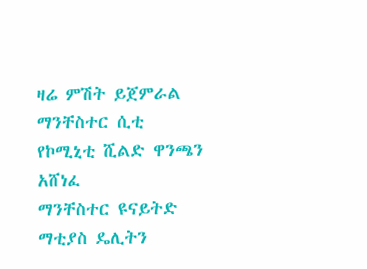ዛሬ ምሽት ይጀምራል
ማንቸስተር ሲቲ የኮሚኒቲ ሺልድ ዋንጫን አሸነፈ
ማንቸስተር ዩናይትድ ማቲያስ ዴሊትን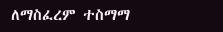ለማስፈረም ተስማማ